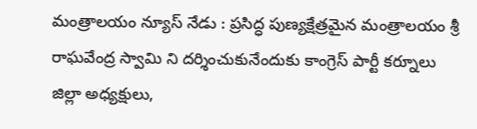మంత్రాలయం న్యూస్ నేడు : ప్రసిద్ధ పుణ్యక్షేత్రమైన మంత్రాలయం శ్రీ రాఘవేంద్ర స్వామి ని దర్శించుకునేందుకు కాంగ్రెస్ పార్టీ కర్నూలు జిల్లా అధ్యక్షులు,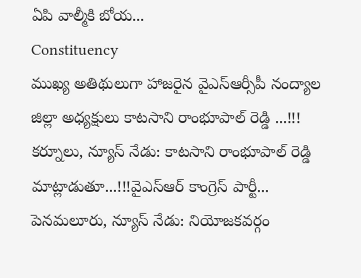ఏపి వాల్మీకి బోయ...
Constituency
ముఖ్య అతిథులుగా హాజరైన వైఎస్ఆర్సీపీ నంద్యాల జిల్లా అధ్యక్షులు కాటసాని రాంభూపాల్ రెడ్డి ...!!! కర్నూలు, న్యూస్ నేడు: కాటసాని రాంభూపాల్ రెడ్డి మాట్లాడుతూ...!!!వైఎస్ఆర్ కాంగ్రెస్ పార్టీ...
పెనమలూరు, న్యూస్ నేడు: నియోజకవర్గం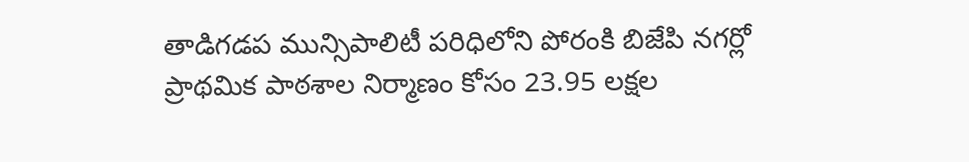తాడిగడప మున్సిపాలిటీ పరిధిలోని పోరంకి బిజేపి నగర్లో ప్రాథమిక పాఠశాల నిర్మాణం కోసం 23.95 లక్షల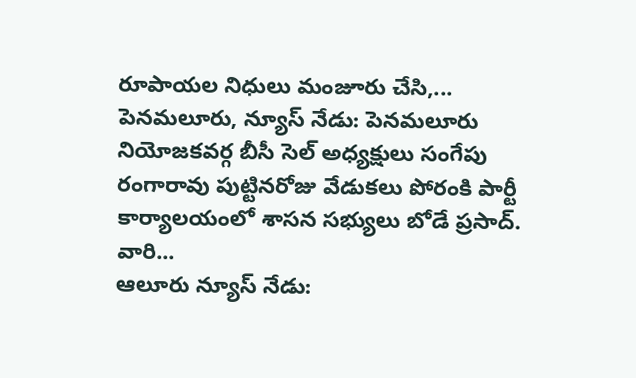రూపాయల నిధులు మంజూరు చేసి,...
పెనమలూరు, న్యూస్ నేడు: పెనమలూరు నియోజకవర్గ బీసీ సెల్ అధ్యక్షులు సంగేపు రంగారావు పుట్టినరోజు వేడుకలు పోరంకి పార్టీ కార్యాలయంలో శాసన సభ్యులు బోడే ప్రసాద్. వారి...
ఆలూరు న్యూస్ నేడు: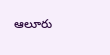ఆలూరు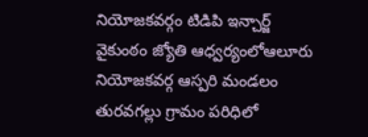నియోజకవర్గం టిడిపి ఇన్చార్జ్ వైకుంఠం జ్యోతి ఆధ్వర్యంలోఆలూరు నియోజకవర్గ ఆస్పరి మండలం తురవగల్లు గ్రామం పరిధిలో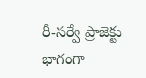రీ-సర్వే ప్రాజెక్టు భాగంగా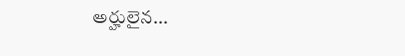అర్హులైన...